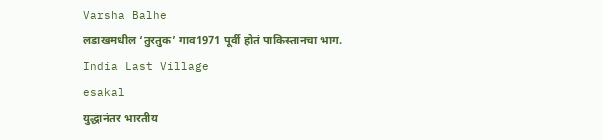Varsha Balhe
लडाखमधील ‘तुरतुक’ गाव1971 पूर्वी होतं पाकिस्तानचा भाग.
India Last Village
esakal
युद्धानंतर भारतीय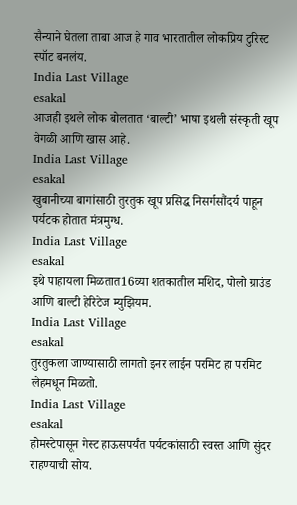सैन्याने घेतला ताबा आज हे गाव भारतातील लोकप्रिय टुरिस्ट स्पॉट बनलंय.
India Last Village
esakal
आजही इथले लोक बोलतात ‘बाल्टी’ भाषा इथली संस्कृती खूप वेगळी आणि खास आहे.
India Last Village
esakal
खुबानीच्या बागांसाठी तुरतुक खूप प्रसिद्ध निसर्गसौंदर्य पाहून पर्यटक होतात मंत्रमुग्ध.
India Last Village
esakal
इथे पाहायला मिळतात16व्या शतकातील मशिद, पोलो ग्राउंड आणि बाल्टी हेरिटेज म्युझियम.
India Last Village
esakal
तुरतुकला जाण्यासाठी लागतो इनर लाईन परमिट हा परमिट लेहमधून मिळतो.
India Last Village
esakal
होमस्टेपासून गेस्ट हाऊसपर्यंत पर्यटकांसाठी स्वस्त आणि सुंदर राहण्याची सोय.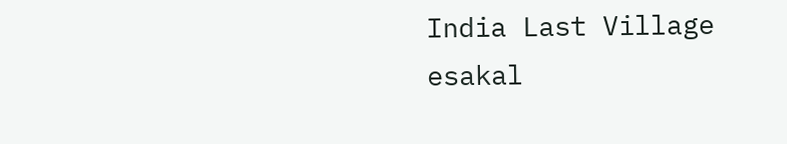India Last Village
esakal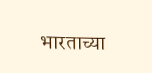भारताच्या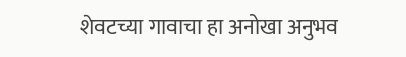शेवटच्या गावाचा हा अनोखा अनुभव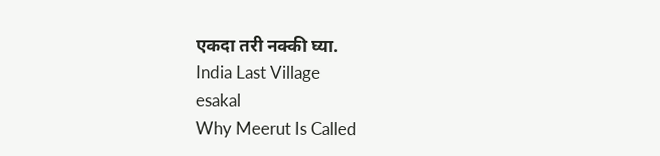एकदा तरी नक्की घ्या.
India Last Village
esakal
Why Meerut Is Called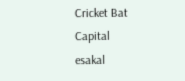Cricket Bat Capital
esakal